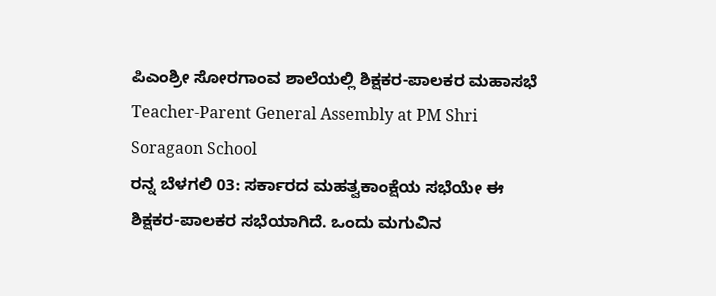ಪಿಎಂಶ್ರೀ ಸೋರಗಾಂವ ಶಾಲೆಯಲ್ಲಿ ಶಿಕ್ಷಕರ-ಪಾಲಕರ ಮಹಾಸಭೆ
Teacher-Parent General Assembly at PM Shri Soragaon School
ರನ್ನ ಬೆಳಗಲಿ 03: ಸರ್ಕಾರದ ಮಹತ್ವಕಾಂಕ್ಷೆಯ ಸಭೆಯೇ ಈ ಶಿಕ್ಷಕರ-ಪಾಲಕರ ಸಭೆಯಾಗಿದೆ. ಒಂದು ಮಗುವಿನ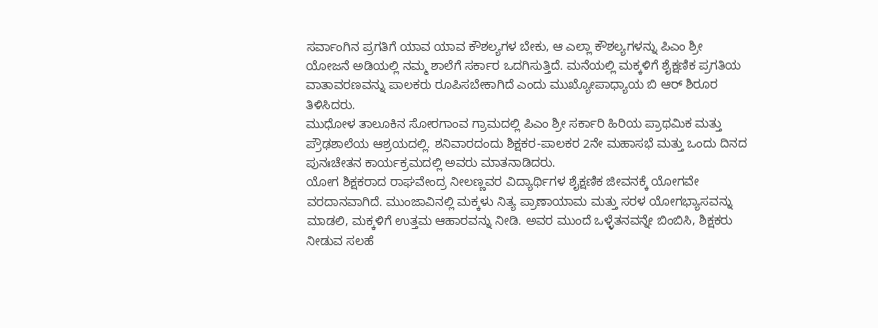ಸರ್ವಾಂಗಿನ ಪ್ರಗತಿಗೆ ಯಾವ ಯಾವ ಕೌಶಲ್ಯಗಳ ಬೇಕು, ಆ ಎಲ್ಲಾ ಕೌಶಲ್ಯಗಳನ್ನು ಪಿಎಂ ಶ್ರೀ ಯೋಜನೆ ಅಡಿಯಲ್ಲಿ ನಮ್ಮ ಶಾಲೆಗೆ ಸರ್ಕಾರ ಒದಗಿಸುತ್ತಿದೆ. ಮನೆಯಲ್ಲಿ ಮಕ್ಕಳಿಗೆ ಶೈಕ್ಷಣಿಕ ಪ್ರಗತಿಯ ವಾತಾವರಣವನ್ನು ಪಾಲಕರು ರೂಪಿಸಬೇಕಾಗಿದೆ ಎಂದು ಮುಖ್ಯೋಪಾಧ್ಯಾಯ ಬಿ ಆರ್ ಶಿರೂರ ತಿಳಿಸಿದರು.
ಮುಧೋಳ ತಾಲೂಕಿನ ಸೋರಗಾಂವ ಗ್ರಾಮದಲ್ಲಿ ಪಿಎಂ ಶ್ರೀ ಸರ್ಕಾರಿ ಹಿರಿಯ ಪ್ರಾಥಮಿಕ ಮತ್ತು ಪ್ರೌಢಶಾಲೆಯ ಆಶ್ರಯದಲ್ಲಿ. ಶನಿವಾರದಂದು ಶಿಕ್ಷಕರ-ಪಾಲಕರ 2ನೇ ಮಹಾಸಭೆ ಮತ್ತು ಒಂದು ದಿನದ ಪುನಃಚೇತನ ಕಾರ್ಯಕ್ರಮದಲ್ಲಿ ಅವರು ಮಾತನಾಡಿದರು.
ಯೋಗ ಶಿಕ್ಷಕರಾದ ರಾಘವೇಂದ್ರ ನೀಲಣ್ಣವರ ವಿದ್ಯಾರ್ಥಿಗಳ ಶೈಕ್ಷಣಿಕ ಜೀವನಕ್ಕೆ ಯೋಗವೇ ವರದಾನವಾಗಿದೆ. ಮುಂಜಾವಿನಲ್ಲಿ ಮಕ್ಕಳು ನಿತ್ಯ ಪ್ರಾಣಾಯಾಮ ಮತ್ತು ಸರಳ ಯೋಗಭ್ಯಾಸವನ್ನು ಮಾಡಲಿ, ಮಕ್ಕಳಿಗೆ ಉತ್ತಮ ಆಹಾರವನ್ನು ನೀಡಿ. ಅವರ ಮುಂದೆ ಒಳ್ಳೆತನವನ್ನೇ ಬಿಂಬಿಸಿ, ಶಿಕ್ಷಕರು ನೀಡುವ ಸಲಹೆ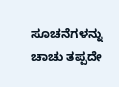ಸೂಚನೆಗಳನ್ನು ಚಾಚು ತಪ್ಪದೇ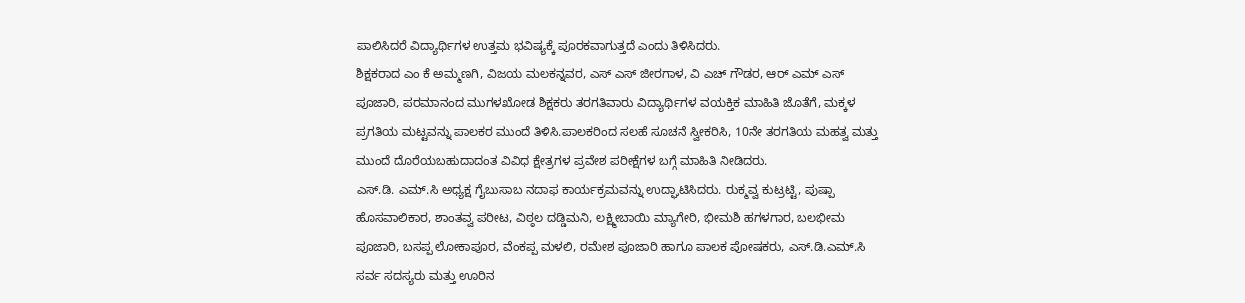ಪಾಲಿಸಿದರೆ ವಿದ್ಯಾರ್ಥಿಗಳ ಉತ್ತಮ ಭವಿಷ್ಯಕ್ಕೆ ಪೂರಕವಾಗುತ್ತದೆ ಎಂದು ತಿಳಿಸಿದರು.
ಶಿಕ್ಷಕರಾದ ಎಂ ಕೆ ಅಮ್ಮಣಗಿ, ವಿಜಯ ಮಲಕನ್ನವರ, ಎಸ್ ಎಸ್ ಜೀರಗಾಳ, ವಿ ಎಚ್ ಗೌಡರ, ಆರ್ ಎಮ್ ಎಸ್ ಪೂಜಾರಿ, ಪರಮಾನಂದ ಮುಗಳಖೋಡ ಶಿಕ್ಷಕರು ತರಗತಿವಾರು ವಿದ್ಯಾರ್ಥಿಗಳ ವಯಕ್ತಿಕ ಮಾಹಿತಿ ಜೊತೆಗೆ, ಮಕ್ಕಳ ಪ್ರಗತಿಯ ಮಟ್ಟವನ್ನು ಪಾಲಕರ ಮುಂದೆ ತಿಳಿಸಿ.ಪಾಲಕರಿಂದ ಸಲಹೆ ಸೂಚನೆ ಸ್ವೀಕರಿಸಿ, 10ನೇ ತರಗತಿಯ ಮಹತ್ವ ಮತ್ತು ಮುಂದೆ ದೊರೆಯಬಹುದಾದಂತ ವಿವಿಧ ಕ್ಷೇತ್ರಗಳ ಪ್ರವೇಶ ಪರೀಕ್ಷೆಗಳ ಬಗ್ಗೆ ಮಾಹಿತಿ ನೀಡಿದರು.
ಎಸ್.ಡಿ. ಎಮ್.ಸಿ ಅಧ್ಯಕ್ಷ ಗೈಬುಸಾಬ ನದಾಫ ಕಾರ್ಯಕ್ರಮವನ್ನು ಉದ್ಘಾಟಿಸಿದರು. ರುಕ್ಮವ್ವ ಕುಟ್ರಟ್ಟಿ, ಪುಷ್ಪಾ ಹೊಸವಾಲಿಕಾರ, ಶಾಂತವ್ವ ಪರೀಟ, ವಿಠ್ಠಲ ದಡ್ಡಿಮನಿ, ಲಕ್ಷ್ಮೀಬಾಯಿ ಮ್ಯಾಗೇರಿ, ಭೀಮಶಿ ಹಗಳಗಾರ, ಬಲಭೀಮ ಪೂಜಾರಿ, ಬಸಪ್ಪ ಲೋಕಾಪೂರ, ವೆಂಕಪ್ಪ ಮಳಲಿ, ರಮೇಶ ಪೂಜಾರಿ ಹಾಗೂ ಪಾಲಕ ಪೋಷಕರು, ಎಸ್.ಡಿ.ಎಮ್.ಸಿ ಸರ್ವ ಸದಸ್ಯರು ಮತ್ತು ಊರಿನ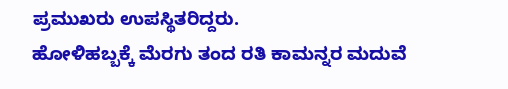ಪ್ರಮುಖರು ಉಪಸ್ಥಿತರಿದ್ದರು.
ಹೋಳಿಹಬ್ಬಕ್ಕೆ ಮೆರಗು ತಂದ ರತಿ ಕಾಮನ್ನರ ಮದುವೆ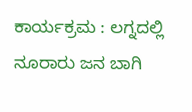ಕಾರ್ಯಕ್ರಮ : ಲಗ್ನದಲ್ಲಿ ನೂರಾರು ಜನ ಬಾಗಿ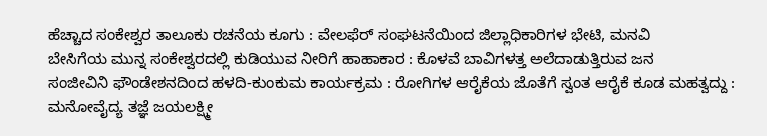ಹೆಚ್ಚಾದ ಸಂಕೇಶ್ವರ ತಾಲೂಕು ರಚನೆಯ ಕೂಗು : ವೇಲಫೆರ್ ಸಂಘಟನೆಯಿಂದ ಜಿಲ್ಲಾಧಿಕಾರಿಗಳ ಭೇಟಿ, ಮನವಿ
ಬೇಸಿಗೆಯ ಮುನ್ನ ಸಂಕೇಶ್ವರದಲ್ಲಿ ಕುಡಿಯುವ ನೀರಿಗೆ ಹಾಹಾಕಾರ : ಕೊಳವೆ ಬಾವಿಗಳತ್ತ ಅಲೆದಾಡುತ್ತಿರುವ ಜನ
ಸಂಜೀವಿನಿ ಫೌಂಡೇಶನದಿಂದ ಹಳದಿ-ಕುಂಕುಮ ಕಾರ್ಯಕ್ರಮ : ರೋಗಿಗಳ ಆರೈಕೆಯ ಜೊತೆಗೆ ಸ್ವಂತ ಆರೈಕೆ ಕೂಡ ಮಹತ್ವದ್ದು : ಮನೋವೈದ್ಯ ತಜ್ಞೆ ಜಯಲಕ್ಷ್ಮೀ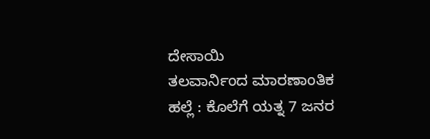ದೇಸಾಯಿ
ತಲವಾರ್ನಿಂದ ಮಾರಣಾಂತಿಕ ಹಲ್ಲೆ : ಕೊಲೆಗೆ ಯತ್ನ 7 ಜನರ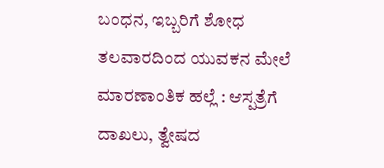ಬಂಧನ, ಇಬ್ಬರಿಗೆ ಶೋಧ
ತಲವಾರದಿಂದ ಯುವಕನ ಮೇಲೆ ಮಾರಣಾಂತಿಕ ಹಲ್ಲೆ : ಆಸ್ಪತ್ರೆಗೆ ದಾಖಲು, ತ್ವೇಷದ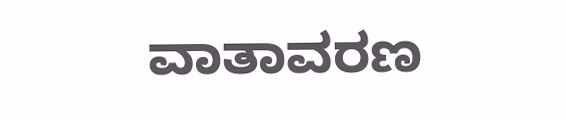ವಾತಾವರಣ